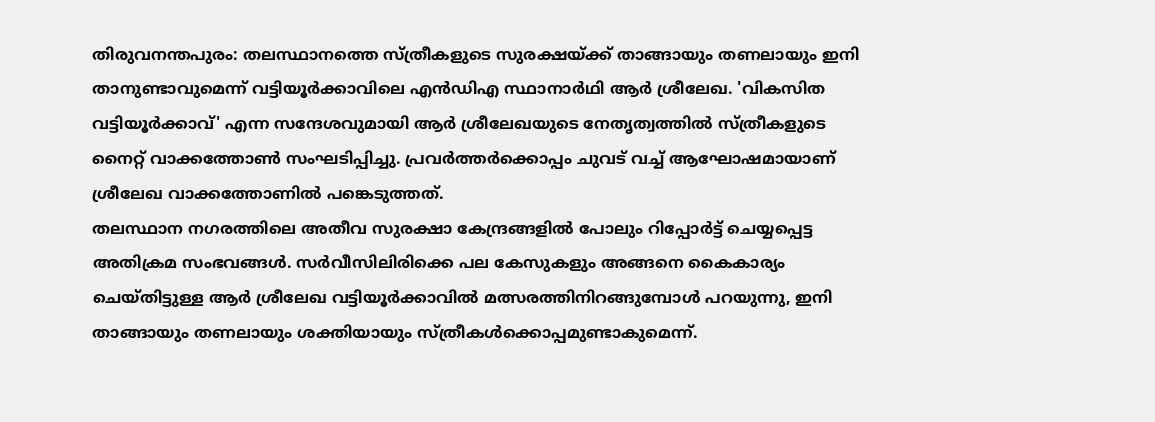തിരുവനന്തപുരം: തലസ്ഥാനത്തെ സ്ത്രീകളുടെ സുരക്ഷയ്ക്ക് താങ്ങായും തണലായും ഇനി താനുണ്ടാവുമെന്ന് വട്ടിയൂർക്കാവിലെ എൻഡിഎ സ്ഥാനാർഥി ആർ ശ്രീലേഖ. 'വികസിത വട്ടിയൂർക്കാവ്' എന്ന സന്ദേശവുമായി ആർ ശ്രീലേഖയുടെ നേതൃത്വത്തിൽ സ്ത്രീകളുടെ നൈറ്റ് വാക്കത്തോൺ സംഘടിപ്പിച്ചു. പ്രവർത്തർക്കൊപ്പം ചുവട് വച്ച് ആഘോഷമായാണ് ശ്രീലേഖ വാക്കത്തോണിൽ പങ്കെടുത്തത്.
തലസ്ഥാന നഗരത്തിലെ അതീവ സുരക്ഷാ കേന്ദ്രങ്ങളിൽ പോലും റിപ്പോർട്ട് ചെയ്യപ്പെട്ട അതിക്രമ സംഭവങ്ങൾ. സർവീസിലിരിക്കെ പല കേസുകളും അങ്ങനെ കൈകാര്യം ചെയ്തിട്ടുള്ള ആർ ശ്രീലേഖ വട്ടിയൂർക്കാവിൽ മത്സരത്തിനിറങ്ങുമ്പോൾ പറയുന്നു, ഇനി താങ്ങായും തണലായും ശക്തിയായും സ്ത്രീകൾക്കൊപ്പമുണ്ടാകുമെന്ന്.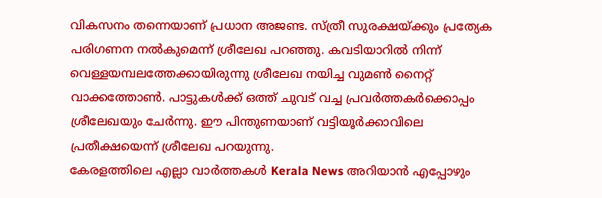വികസനം തന്നെയാണ് പ്രധാന അജണ്ട. സ്ത്രീ സുരക്ഷയ്ക്കും പ്രത്യേക പരിഗണന നൽകുമെന്ന് ശ്രീലേഖ പറഞ്ഞു. കവടിയാറിൽ നിന്ന് വെള്ളയമ്പലത്തേക്കായിരുന്നു ശ്രീലേഖ നയിച്ച വുമൺ നൈറ്റ് വാക്കത്തോൺ. പാട്ടുകൾക്ക് ഒത്ത് ചുവട് വച്ച പ്രവർത്തകർക്കൊപ്പം ശ്രീലേഖയും ചേർന്നു. ഈ പിന്തുണയാണ് വട്ടിയൂർക്കാവിലെ പ്രതീക്ഷയെന്ന് ശ്രീലേഖ പറയുന്നു.
കേരളത്തിലെ എല്ലാ വാർത്തകൾ Kerala News അറിയാൻ എപ്പോഴും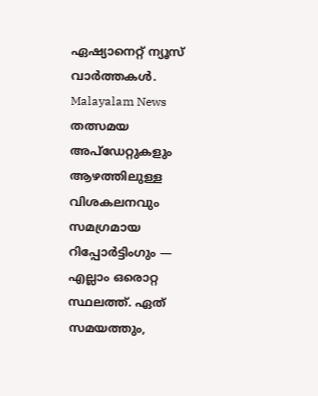ഏഷ്യാനെറ്റ് ന്യൂസ് വാർത്തകൾ. Malayalam News തത്സമയ അപ്ഡേറ്റുകളും ആഴത്തിലുള്ള വിശകലനവും സമഗ്രമായ റിപ്പോർട്ടിംഗും — എല്ലാം ഒരൊറ്റ സ്ഥലത്ത്. ഏത് സമയത്തും,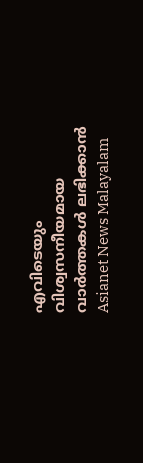എവിടെയും വിശ്വസനീയമായ വാർത്തകൾ ലഭിക്കാൻ Asianet News Malayalam